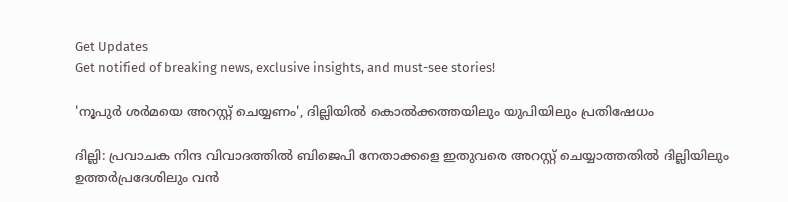Get Updates
Get notified of breaking news, exclusive insights, and must-see stories!

'നൂപുർ ശർമയെ അറസ്റ്റ് ചെയ്യണം', ദില്ലിയിൽ കൊൽക്കത്തയിലും യുപിയിലും പ്രതിഷേധം

ദില്ലി: പ്രവാചക നിന്ദ വിവാദത്തില്‍ ബിജെപി നേതാക്കളെ ഇതുവരെ അറസ്റ്റ് ചെയ്യാത്തതില്‍ ദില്ലിയിലും ഉത്തര്‍പ്രദേശിലും വന്‍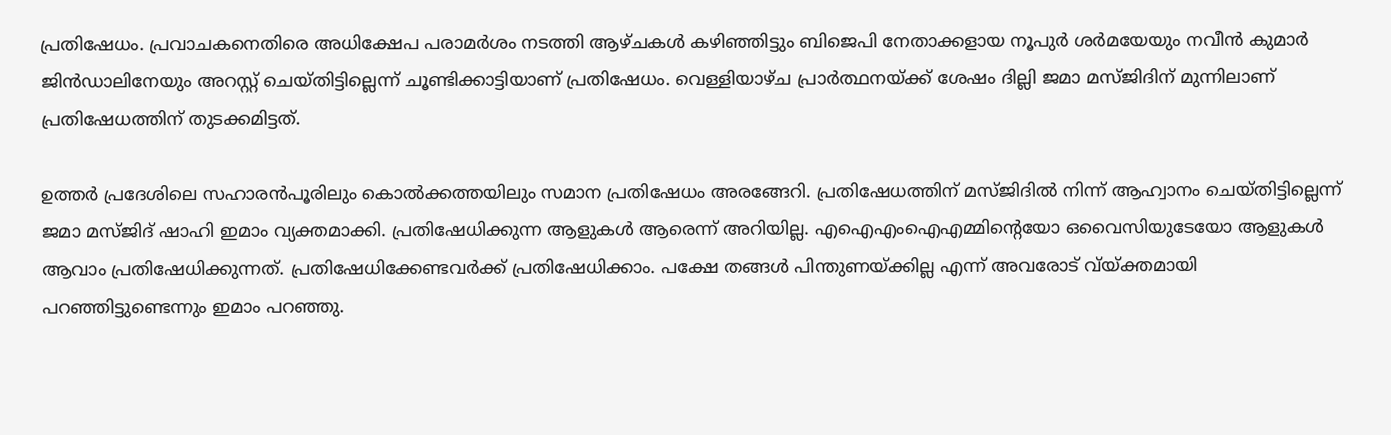പ്രതിഷേധം. പ്രവാചകനെതിരെ അധിക്ഷേപ പരാമര്‍ശം നടത്തി ആഴ്ചകള്‍ കഴിഞ്ഞിട്ടും ബിജെപി നേതാക്കളായ നൂപുര്‍ ശര്‍മയേയും നവീന്‍ കുമാര്‍ ജിന്‍ഡാലിനേയും അറസ്റ്റ് ചെയ്തിട്ടില്ലെന്ന് ചൂണ്ടിക്കാട്ടിയാണ് പ്രതിഷേധം. വെള്ളിയാഴ്ച പ്രാര്‍ത്ഥനയ്ക്ക് ശേഷം ദില്ലി ജമാ മസ്ജിദിന് മുന്നിലാണ് പ്രതിഷേധത്തിന് തുടക്കമിട്ടത്.

ഉത്തര്‍ പ്രദേശിലെ സഹാരന്‍പൂരിലും കൊല്‍ക്കത്തയിലും സമാന പ്രതിഷേധം അരങ്ങേറി. പ്രതിഷേധത്തിന് മസ്ജിദില്‍ നിന്ന് ആഹ്വാനം ചെയ്തിട്ടില്ലെന്ന് ജമാ മസ്ജിദ് ഷാഹി ഇമാം വ്യക്തമാക്കി. പ്രതിഷേധിക്കുന്ന ആളുകള്‍ ആരെന്ന് അറിയില്ല. എഐഎംഐഎമ്മിന്റെയോ ഒവൈസിയുടേയോ ആളുകള്‍ ആവാം പ്രതിഷേധിക്കുന്നത്. പ്രതിഷേധിക്കേണ്ടവര്‍ക്ക് പ്രതിഷേധിക്കാം. പക്ഷേ തങ്ങള്‍ പിന്തുണയ്ക്കില്ല എന്ന് അവരോട് വ്യ്ക്തമായി പറഞ്ഞിട്ടുണ്ടെന്നും ഇമാം പറഞ്ഞു.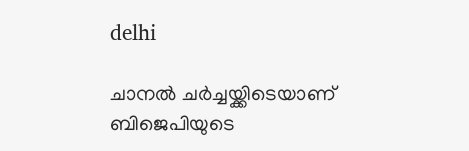delhi

ചാനല്‍ ചര്‍ച്ചയ്ക്കിടെയാണ് ബിജെപിയുടെ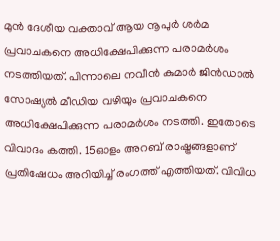മുന്‍ ദേശീയ വക്താവ് ആയ നൂപുര്‍ ശര്‍മ പ്രവാചകനെ അധിക്ഷേപിക്കുന്ന പരാമര്‍ശം നടത്തിയത്. പിന്നാലെ നവീന്‍ കുമാര്‍ ജിന്‍ഡാല്‍ സോഷ്യല്‍ മീഡിയ വഴിയും പ്രവാചകനെ അധിക്ഷേപിക്കുന്ന പരാമര്‍ശം നടത്തി. ഇതോടെ വിവാദം കത്തി. 15ഓളം അറബ് രാഷ്ട്രങ്ങളാണ് പ്രതിഷേധം അറിയിച്ച് രംഗത്ത് എത്തിയത്. വിവിധ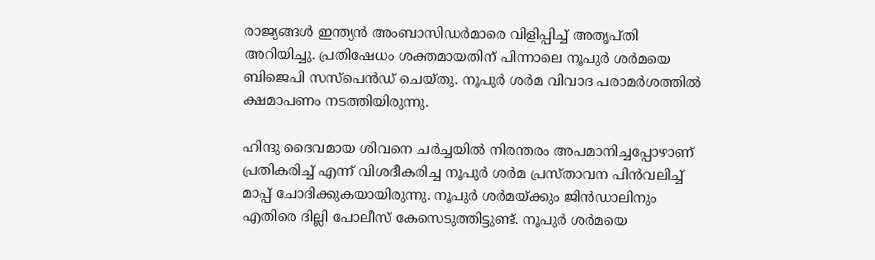രാജ്യങ്ങള്‍ ഇന്ത്യന്‍ അംബാസിഡര്‍മാരെ വിളിപ്പിച്ച് അതൃപ്തി അറിയിച്ചു. പ്രതിഷേധം ശക്തമായതിന് പിന്നാലെ നൂപുര്‍ ശര്‍മയെ ബിജെപി സസ്‌പെന്‍ഡ് ചെയ്തു. നൂപുര്‍ ശര്‍മ വിവാദ പരാമര്‍ശത്തില്‍ ക്ഷമാപണം നടത്തിയിരുന്നു.

ഹിന്ദു ദൈവമായ ശിവനെ ചര്‍ച്ചയില്‍ നിരന്തരം അപമാനിച്ചപ്പോഴാണ് പ്രതികരിച്ച് എന്ന് വിശദീകരിച്ച നൂപുര്‍ ശര്‍മ പ്രസ്താവന പിന്‍വലിച്ച് മാപ്പ് ചോദിക്കുകയായിരുന്നു. നൂപുര്‍ ശര്‍മയ്ക്കും ജിന്‍ഡാലിനും എതിരെ ദില്ലി പോലീസ് കേസെടുത്തിട്ടുണ്ട്. നൂപുര്‍ ശര്‍മയെ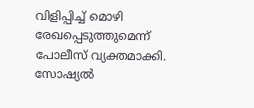വിളിപ്പിച്ച് മൊഴി രേഖപ്പെടുത്തുമെന്ന് പോലീസ് വ്യക്തമാക്കി. സോഷ്യല്‍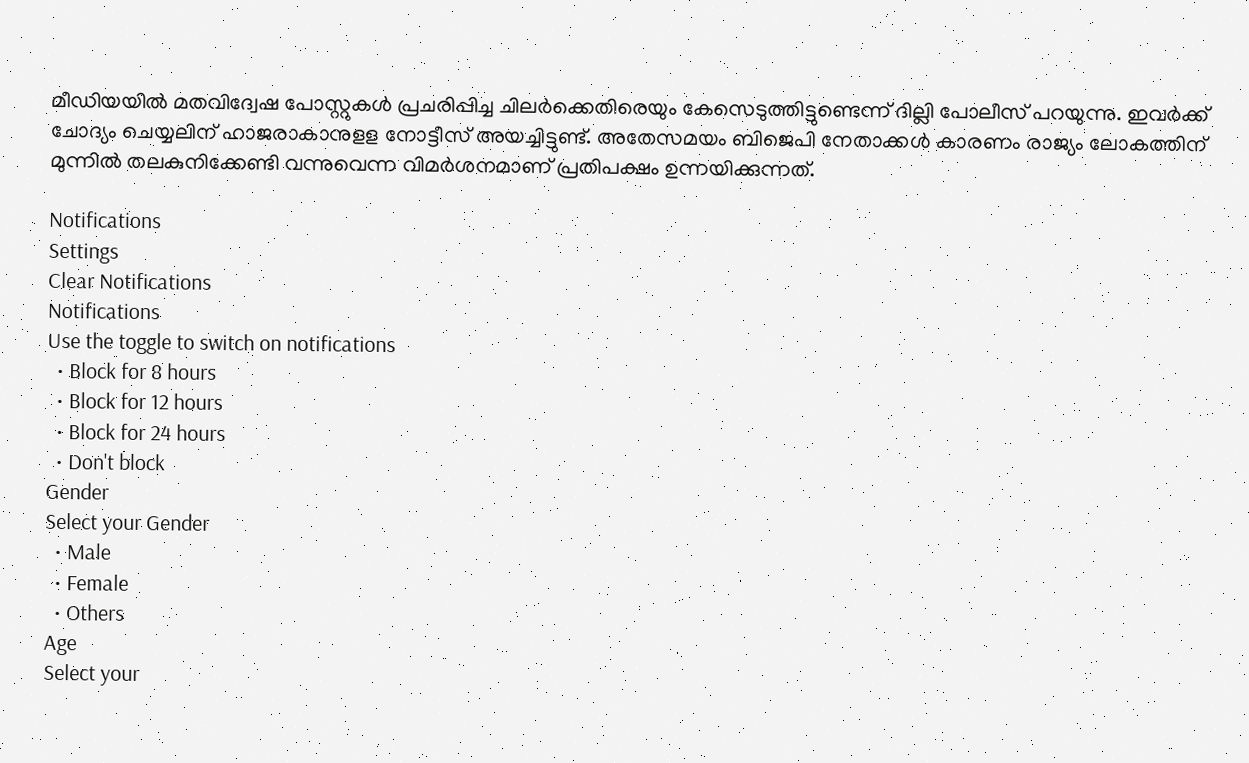മീഡിയയില്‍ മതവിദ്വേഷ പോസ്റ്റുകള്‍ പ്രചരിപ്പിച്ച ചിലര്‍ക്കെതിരെയും കേസെടുത്തിട്ടുണ്ടെന്ന് ദില്ലി പോലീസ് പറയുന്നു. ഇവര്‍ക്ക് ചോദ്യം ചെയ്യലിന് ഹാജരാകാനുളള നോട്ടീസ് അയച്ചിട്ടുണ്ട്. അതേസമയം ബിജെപി നേതാക്കൾ കാരണം രാജ്യം ലോകത്തിന് മുന്നിൽ തലകുനിക്കേണ്ടി വന്നുവെന്ന വിമർശനമാണ് പ്രതിപക്ഷം ഉന്നയിക്കുന്നത്.

Notifications
Settings
Clear Notifications
Notifications
Use the toggle to switch on notifications
  • Block for 8 hours
  • Block for 12 hours
  • Block for 24 hours
  • Don't block
Gender
Select your Gender
  • Male
  • Female
  • Others
Age
Select your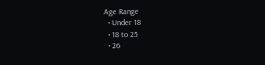Age Range
  • Under 18
  • 18 to 25
  • 26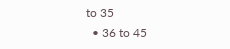to 35
  • 36 to 45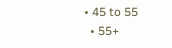• 45 to 55
  • 55+